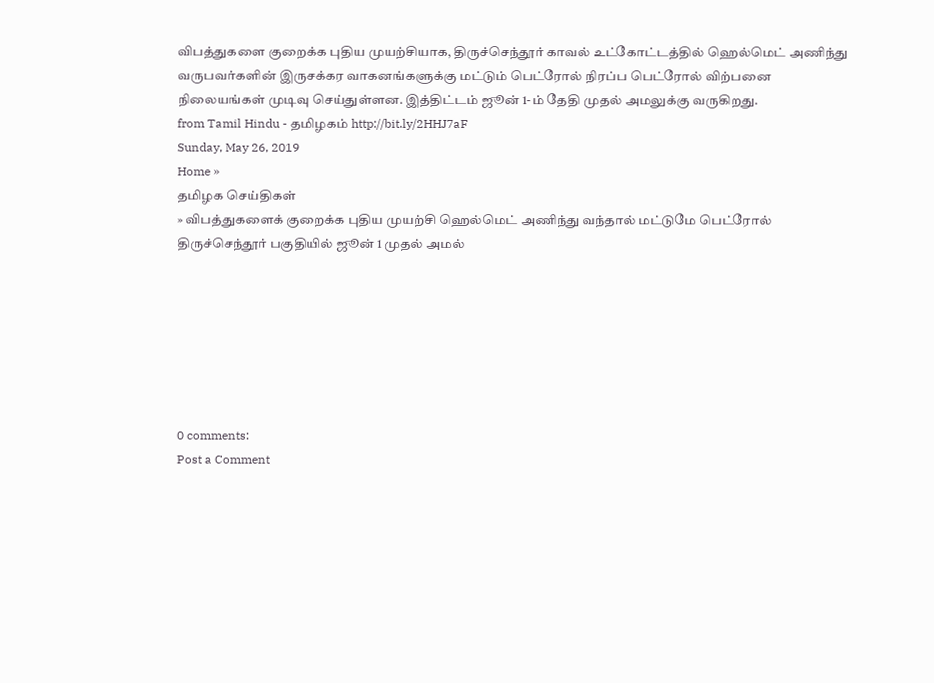விபத்துகளை குறைக்க புதிய முயற்சியாக, திருச்செந்தூர் காவல் உட்கோட்டத்தில் ஹெல்மெட் அணிந்து வருபவர்களின் இருசக்கர வாகனங்களுக்கு மட்டும் பெட்ரோல் நிரப்ப பெட்ரோல் விற்பனை நிலையங்கள் முடிவு செய்துள்ளன. இத்திட்டம் ஜூன் 1-ம் தேதி முதல் அமலுக்கு வருகிறது.
from Tamil Hindu - தமிழகம் http://bit.ly/2HHJ7aF
Sunday, May 26, 2019
Home »
தமிழக செய்திகள்
» விபத்துகளைக் குறைக்க புதிய முயற்சி ஹெல்மெட் அணிந்து வந்தால் மட்டுமே பெட்ரோல் திருச்செந்தூர் பகுதியில் ஜூன் 1 முதல் அமல்







0 comments:
Post a Comment